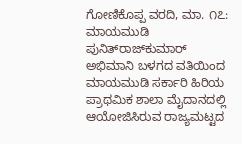ಗೋಣಿಕೊಪ್ಪ ವರದಿ, ಮಾ. ೧೭: ಮಾಯಮುಡಿ ಪುನಿತ್‌ರಾಜ್‌ಕುಮಾರ್ ಅಭಿಮಾನಿ ಬಳಗದ ವತಿಯಿಂದ ಮಾಯಮುಡಿ ಸರ್ಕಾರಿ ಹಿರಿಯ ಪ್ರಾಥಮಿಕ ಶಾಲಾ ಮೈದಾನದಲ್ಲಿ ಆಯೋಜಿಸಿರುವ ರಾಜ್ಯಮಟ್ಟದ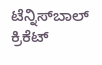ಟೆನ್ನಿಸ್‌ಬಾಲ್ ಕ್ರಿಕೆಟ್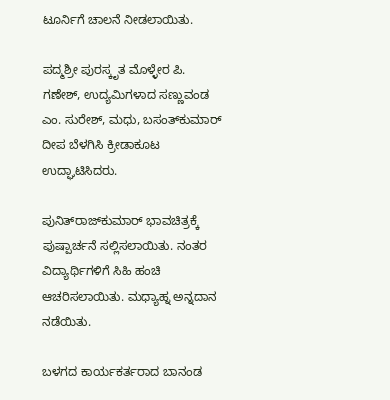ಟೂರ್ನಿಗೆ ಚಾಲನೆ ನೀಡಲಾಯಿತು.

ಪದ್ಮಶ್ರೀ ಪುರಸ್ಕೃತ ಮೊಳ್ಳೇರ ಪಿ. ಗಣೇಶ್, ಉದ್ಯಮಿಗಳಾದ ಸಣ್ಣುವಂಡ ಎಂ. ಸುರೇಶ್, ಮಧು, ಬಸಂತ್‌ಕುಮಾರ್ ದೀಪ ಬೆಳಗಿಸಿ ಕ್ರೀಡಾಕೂಟ ಉದ್ಘಾಟಿಸಿದರು.

ಪುನಿತ್‌ರಾಜ್‌ಕುಮಾರ್ ಭಾವಚಿತ್ರಕ್ಕೆ ಪುಷ್ಪಾರ್ಚನೆ ಸಲ್ಲಿಸಲಾಯಿತು. ನಂತರ ವಿದ್ಯಾರ್ಥಿಗಳಿಗೆ ಸಿಹಿ ಹಂಚಿ ಆಚರಿಸಲಾಯಿತು. ಮಧ್ಯಾಹ್ನ ಅನ್ನದಾನ ನಡೆಯಿತು.

ಬಳಗದ ಕಾರ್ಯಕರ್ತರಾದ ಬಾನಂಡ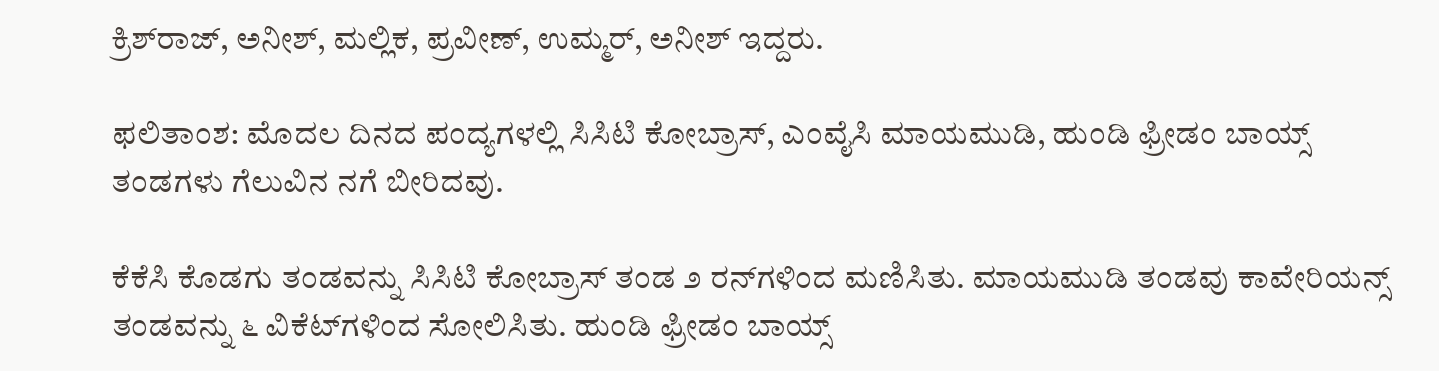ಕ್ರಿಶ್‌ರಾಜ್, ಅನೀಶ್, ಮಲ್ಲಿಕ, ಪ್ರವೀಣ್, ಉಮ್ಮರ್, ಅನೀಶ್ ಇದ್ದರು.

ಫಲಿತಾಂಶ: ಮೊದಲ ದಿನದ ಪಂದ್ಯಗಳಲ್ಲಿ ಸಿಸಿಟಿ ಕೋಬ್ರಾಸ್, ಎಂವೈಸಿ ಮಾಯಮುಡಿ, ಹುಂಡಿ ಫ್ರೀಡಂ ಬಾಯ್ಸ್ ತಂಡಗಳು ಗೆಲುವಿನ ನಗೆ ಬೀರಿದವು.

ಕೆಕೆಸಿ ಕೊಡಗು ತಂಡವನ್ನು ಸಿಸಿಟಿ ಕೋಬ್ರಾಸ್ ತಂಡ ೨ ರನ್‌ಗಳಿಂದ ಮಣಿಸಿತು. ಮಾಯಮುಡಿ ತಂಡವು ಕಾವೇರಿಯನ್ಸ್ ತಂಡವನ್ನು ೬ ವಿಕೆಟ್‌ಗಳಿಂದ ಸೋಲಿಸಿತು. ಹುಂಡಿ ಫ್ರೀಡಂ ಬಾಯ್ಸ್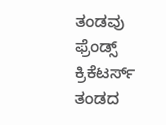ತಂಡವು ಫ್ರೆಂಡ್ಸ್ ಕ್ರಿಕೆಟರ್ಸ್ ತಂಡದ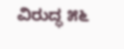ವಿರುದ್ಧ ೫೬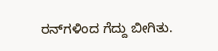ರನ್‌ಗಳಿಂದ ಗೆದ್ದು ಬೀಗಿತು.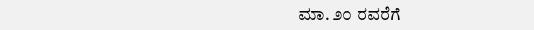ಮಾ. ೨೦ ರವರೆಗೆ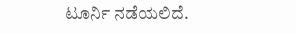ಟೂರ್ನಿ ನಡೆಯಲಿದೆ.